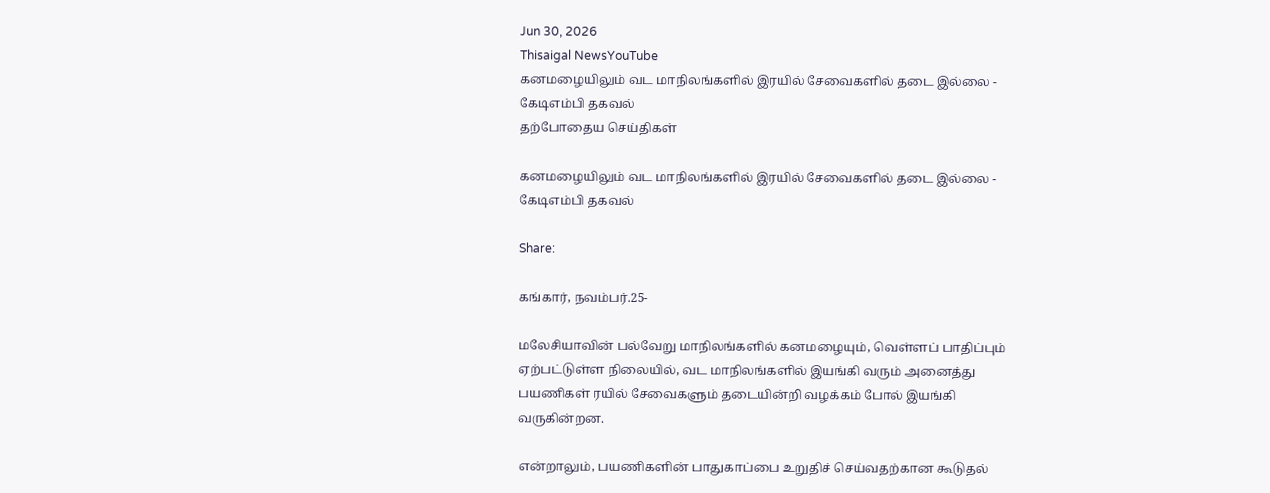Jun 30, 2026
Thisaigal NewsYouTube
கனமழையிலும் வட மாநிலங்களில் இரயில் சேவைகளில் தடை இல்லை - கேடிஎம்பி தகவல்
தற்போதைய செய்திகள்

கனமழையிலும் வட மாநிலங்களில் இரயில் சேவைகளில் தடை இல்லை - கேடிஎம்பி தகவல்

Share:

கங்கார், நவம்பர்.25-

மலேசியாவின் பல்வேறு மாநிலங்களில் கனமழையும், வெள்ளப் பாதிப்பும் ஏற்பட்டுள்ள நிலையில், வட மாநிலங்களில் இயங்கி வரும் அனைத்து பயணிகள் ரயில் சேவைகளும் தடையின்றி வழக்கம் போல் இயங்கி வருகின்றன.

என்றாலும், பயணிகளின் பாதுகாப்பை உறுதிச் செய்வதற்கான கூடுதல்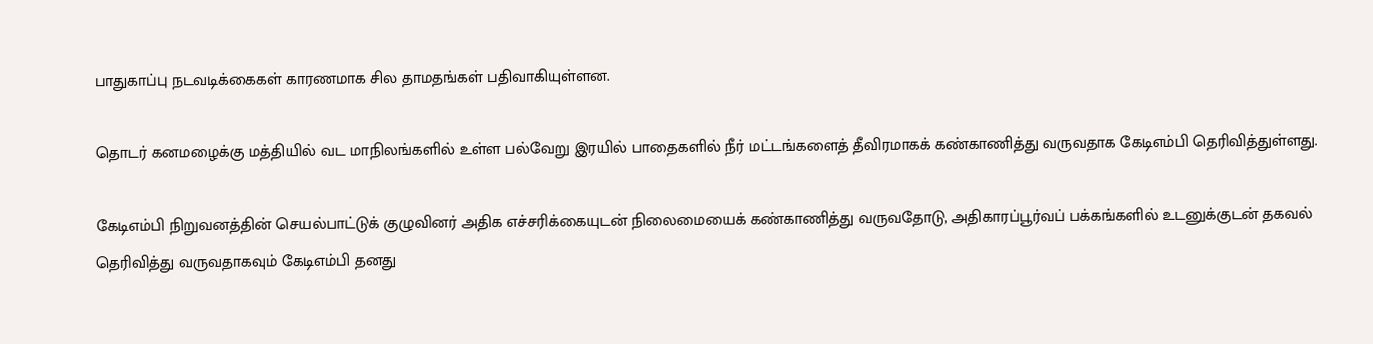பாதுகாப்பு நடவடிக்கைகள் காரணமாக சில தாமதங்கள் பதிவாகியுள்ளன.

தொடர் கனமழைக்கு மத்தியில் வட மாநிலங்களில் உள்ள பல்வேறு இரயில் பாதைகளில் நீர் மட்டங்களைத் தீவிரமாகக் கண்காணித்து வருவதாக கேடிஎம்பி தெரிவித்துள்ளது.

கேடிஎம்பி நிறுவனத்தின் செயல்பாட்டுக் குழுவினர் அதிக எச்சரிக்கையுடன் நிலைமையைக் கண்காணித்து வருவதோடு, அதிகாரப்பூர்வப் பக்கங்களில் உடனுக்குடன் தகவல் தெரிவித்து வருவதாகவும் கேடிஎம்பி தனது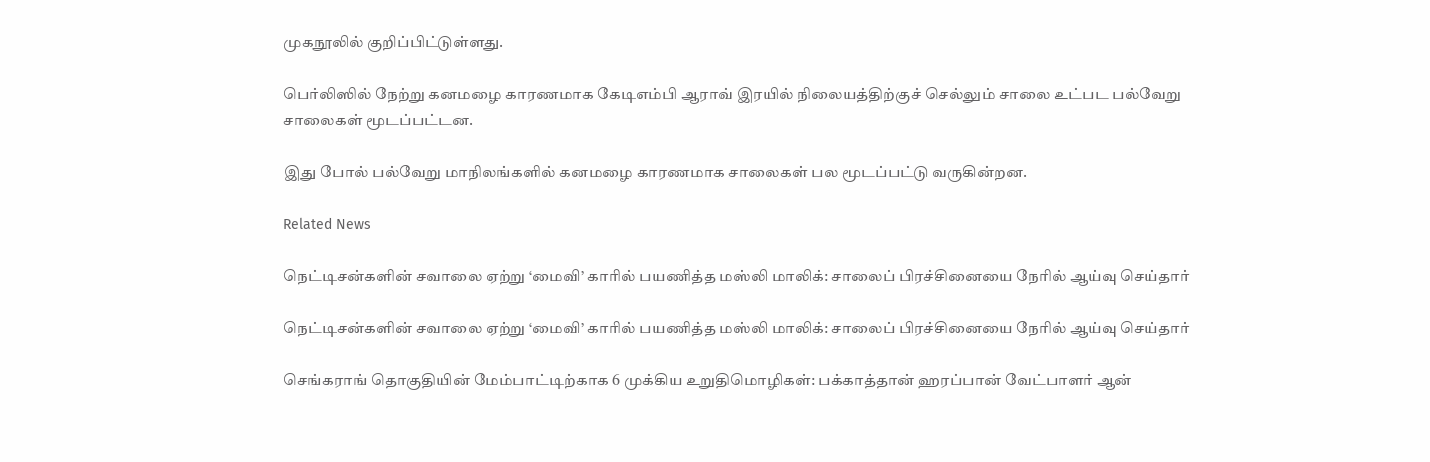முகநூலில் குறிப்பிட்டுள்ளது.

பெர்லிஸில் நேற்று கனமழை காரணமாக கேடிஎம்பி ஆராவ் இரயில் நிலையத்திற்குச் செல்லும் சாலை உட்பட பல்வேறு சாலைகள் மூடப்பட்டன.

இது போல் பல்வேறு மாநிலங்களில் கனமழை காரணமாக சாலைகள் பல மூடப்பட்டு வருகின்றன.

Related News

நெட்டிசன்களின் சவாலை ஏற்று ‘மைவி’ காரில் பயணித்த மஸ்லி மாலிக்: சாலைப் பிரச்சினையை நேரில் ஆய்வு செய்தார்

நெட்டிசன்களின் சவாலை ஏற்று ‘மைவி’ காரில் பயணித்த மஸ்லி மாலிக்: சாலைப் பிரச்சினையை நேரில் ஆய்வு செய்தார்

செங்கராங் தொகுதியின் மேம்பாட்டிற்காக 6 முக்கிய உறுதிமொழிகள்: பக்காத்தான் ஹரப்பான் வேட்பாளர் ஆன்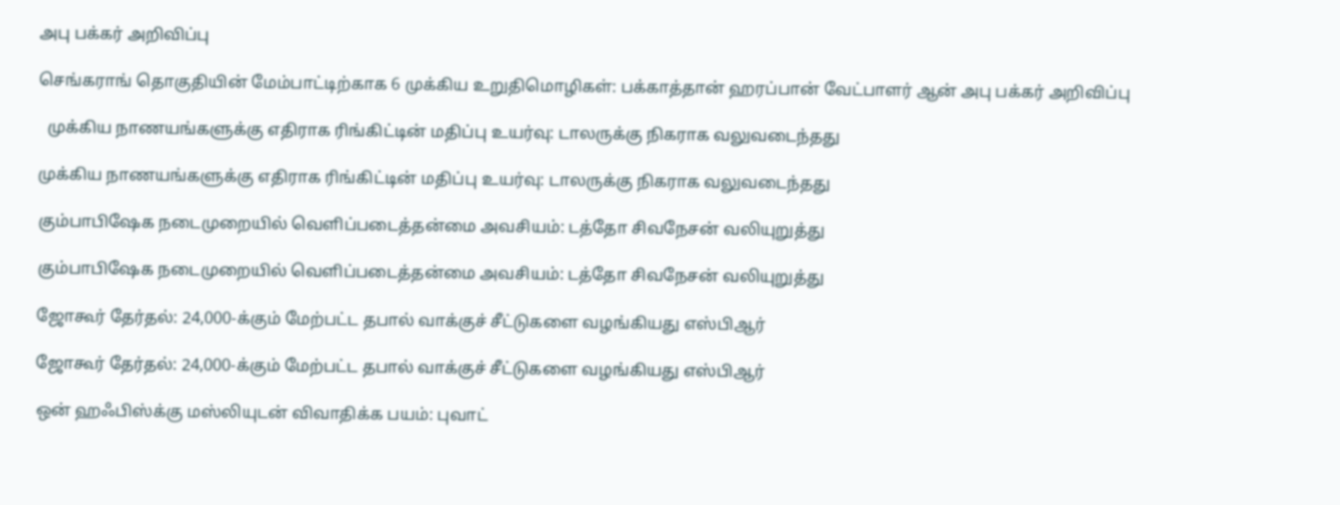அபு பக்கர் அறிவிப்பு

செங்கராங் தொகுதியின் மேம்பாட்டிற்காக 6 முக்கிய உறுதிமொழிகள்: பக்காத்தான் ஹரப்பான் வேட்பாளர் ஆன் அபு பக்கர் அறிவிப்பு

  முக்கிய நாணயங்களுக்கு எதிராக ரிங்கிட்டின் மதிப்பு உயர்வு: டாலருக்கு நிகராக வலுவடைந்தது

முக்கிய நாணயங்களுக்கு எதிராக ரிங்கிட்டின் மதிப்பு உயர்வு: டாலருக்கு நிகராக வலுவடைந்தது

கும்பாபிஷேக நடைமுறையில் வெளிப்படைத்தன்மை அவசியம்: டத்தோ சிவநேசன் வலியுறுத்து

கும்பாபிஷேக நடைமுறையில் வெளிப்படைத்தன்மை அவசியம்: டத்தோ சிவநேசன் வலியுறுத்து

ஜோகூர் தேர்தல்: 24,000-க்கும் மேற்பட்ட தபால் வாக்குச் சீட்டுகளை வழங்கியது எஸ்பிஆர்

ஜோகூர் தேர்தல்: 24,000-க்கும் மேற்பட்ட தபால் வாக்குச் சீட்டுகளை வழங்கியது எஸ்பிஆர்

ஒன் ஹஃபிஸ்க்கு மஸ்லியுடன் விவாதிக்க பயம்: புவாட்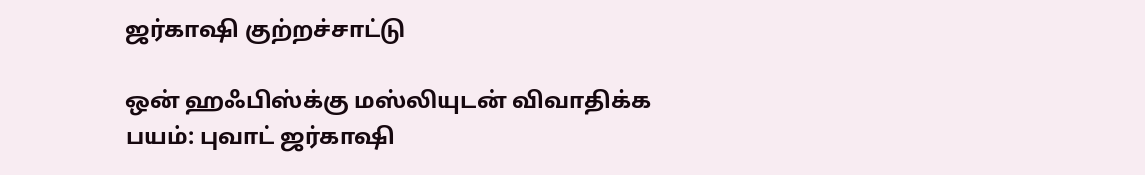ஜர்காஷி குற்றச்சாட்டு

ஒன் ஹஃபிஸ்க்கு மஸ்லியுடன் விவாதிக்க பயம்: புவாட் ஜர்காஷி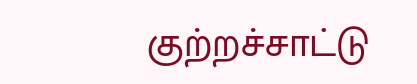குற்றச்சாட்டு